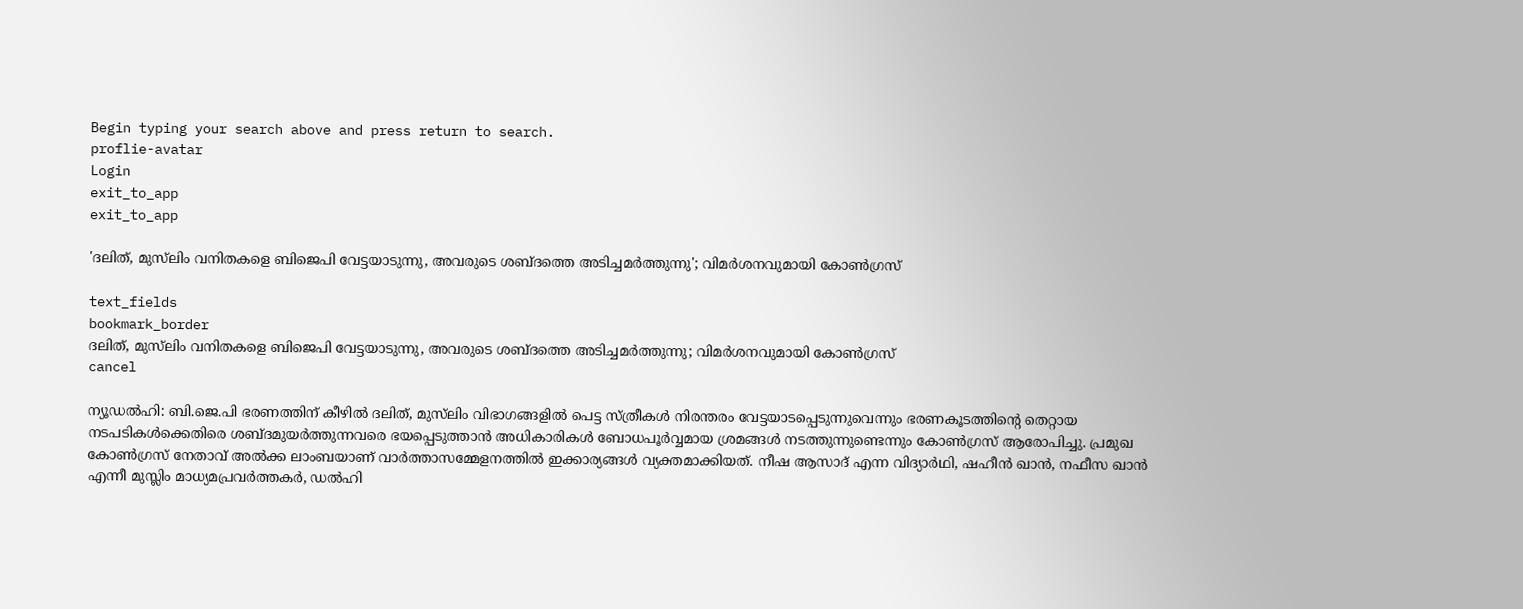Begin typing your search above and press return to search.
proflie-avatar
Login
exit_to_app
exit_to_app

'ദലിത്, മുസ്‍ലിം വനിതകളെ ബിജെപി വേട്ടയാടുന്നു, അവരുടെ ശബ്ദത്തെ അടിച്ചമർത്തുന്നു'; വിമർശനവുമായി കോൺഗ്രസ്

text_fields
bookmark_border
ദലിത്, മുസ്‍ലിം വനിതകളെ ബിജെപി വേട്ടയാടുന്നു, അവരുടെ ശബ്ദത്തെ അടിച്ചമർത്തുന്നു; വിമർശനവുമായി കോൺഗ്രസ്
cancel

ന്യൂഡൽഹി: ബി.ജെ.പി ഭരണത്തിന് കീഴിൽ ദലിത്, മുസ്‍ലിം വിഭാഗങ്ങളിൽ പെട്ട സ്ത്രീകൾ നിരന്തരം വേട്ടയാടപ്പെടുന്നുവെന്നും ഭരണകൂടത്തിന്റെ തെറ്റായ നടപടികൾക്കെതിരെ ശബ്ദമുയർത്തുന്നവരെ ഭയപ്പെടുത്താൻ അധികാരികൾ ബോധപൂർവ്വമായ ശ്രമങ്ങൾ നടത്തുന്നുണ്ടെന്നും കോൺഗ്രസ് ആരോപിച്ചു. പ്രമുഖ കോൺഗ്രസ് നേതാവ് അൽക്ക ലാംബയാണ് വാർത്താസമ്മേളനത്തിൽ ഇക്കാര്യങ്ങൾ വ്യക്തമാക്കിയത്. നീഷ ആസാദ് എന്ന വിദ്യാർഥി, ഷഹീൻ ഖാൻ, നഫീസ ഖാൻ എന്നീ മുസ്ലിം മാധ്യമപ്രവർത്തകർ, ഡൽഹി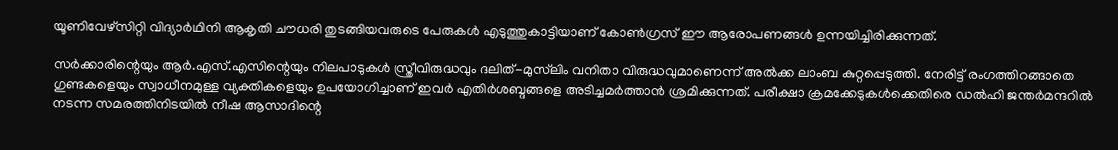യൂണിവേഴ്സിറ്റി വിദ്യാർഥിനി ആകൃതി ചൗധരി തുടങ്ങിയവരുടെ പേരുകൾ എടുത്തുകാട്ടിയാണ് കോൺഗ്രസ് ഈ ആരോപണങ്ങൾ ഉന്നയിച്ചിരിക്കുന്നത്.

സർക്കാരിന്റെയും ആർ.എസ്‌.എസിന്റെയും നിലപാടുകൾ സ്ത്രീവിരുദ്ധവും ദലിത്-മുസ്‍ലിം വനിതാ വിരുദ്ധവുമാണെന്ന് അൽക്ക ലാംബ കുറ്റപ്പെടുത്തി. നേരിട്ട് രംഗത്തിറങ്ങാതെ ഗുണ്ടകളെയും സ്വാധീനമുള്ള വ്യക്തികളെയും ഉപയോഗിച്ചാണ് ഇവർ എതിർശബ്ദങ്ങളെ അടിച്ചമർത്താൻ ശ്രമിക്കുന്നത്. പരീക്ഷാ ക്രമക്കേടുകൾക്കെതിരെ ഡൽഹി ജന്തർമന്ദറിൽ നടന്ന സമരത്തിനിടയിൽ നീഷ ആസാദിന്റെ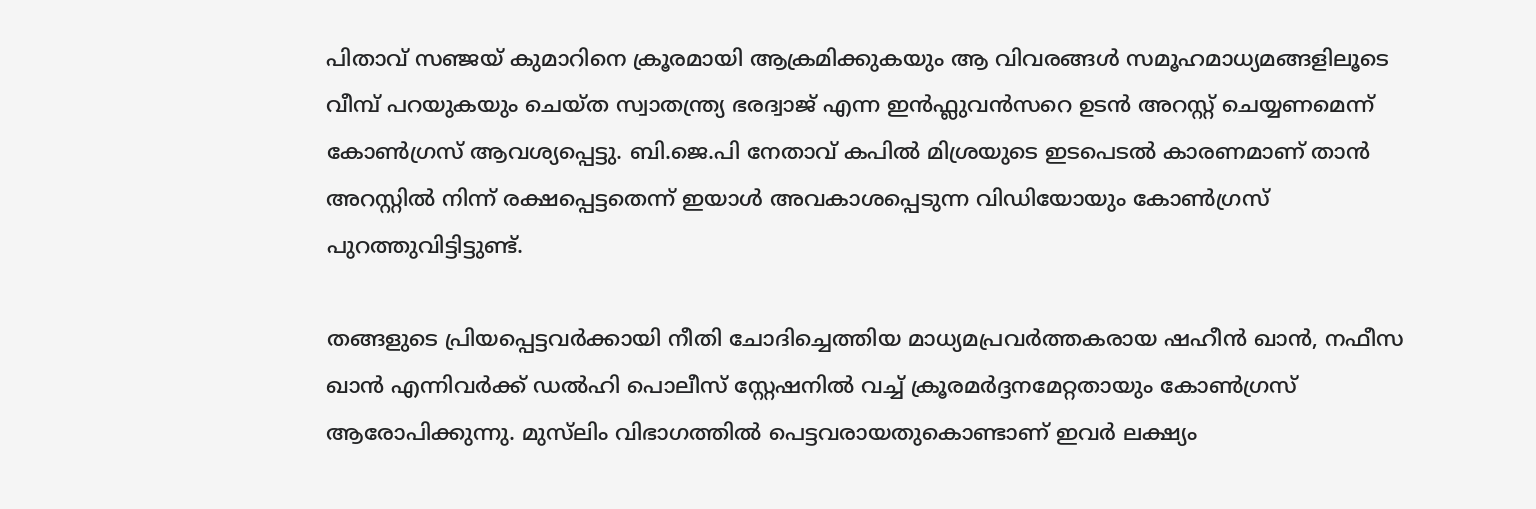പിതാവ് സഞ്ജയ് കുമാറിനെ ക്രൂരമായി ആക്രമിക്കുകയും ആ വിവരങ്ങൾ സമൂഹമാധ്യമങ്ങളിലൂടെ വീമ്പ് പറയുകയും ചെയ്ത സ്വാതന്ത്ര്യ ഭരദ്വാജ് എന്ന ഇൻഫ്ലുവൻസറെ ഉടൻ അറസ്റ്റ് ചെയ്യണമെന്ന് കോൺഗ്രസ് ആവശ്യപ്പെട്ടു. ബി.ജെ.പി നേതാവ് കപിൽ മിശ്രയുടെ ഇടപെടൽ കാരണമാണ് താൻ അറസ്റ്റിൽ നിന്ന് രക്ഷപ്പെട്ടതെന്ന് ഇയാൾ അവകാശപ്പെടുന്ന വിഡിയോയും കോൺഗ്രസ് പുറത്തുവിട്ടിട്ടുണ്ട്.

തങ്ങളുടെ പ്രിയപ്പെട്ടവർക്കായി നീതി ചോദിച്ചെത്തിയ മാധ്യമപ്രവർത്തകരായ ഷഹീൻ ഖാൻ, നഫീസ ഖാൻ എന്നിവർക്ക് ഡൽഹി പൊലീസ് സ്റ്റേഷനിൽ വച്ച് ക്രൂരമർദ്ദനമേറ്റതായും കോൺഗ്രസ് ആരോപിക്കുന്നു. മുസ്‍ലിം വിഭാഗത്തിൽ പെട്ടവരായതുകൊണ്ടാണ് ഇവർ ലക്ഷ്യം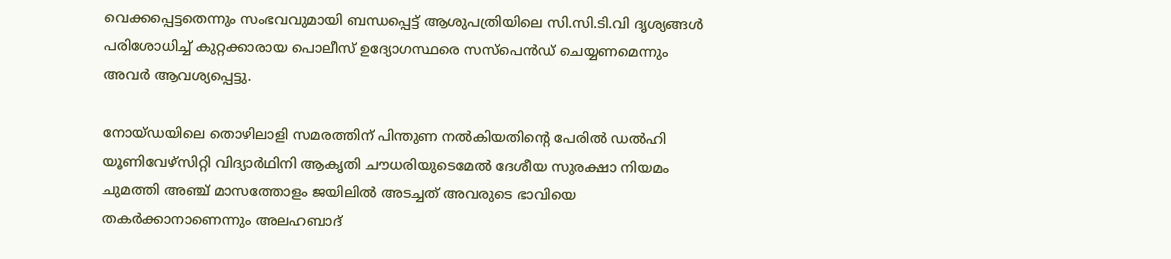വെക്കപ്പെട്ടതെന്നും സംഭവവുമായി ബന്ധപ്പെട്ട് ആശുപത്രിയിലെ സി.സി.ടി.വി ദൃശ്യങ്ങൾ പരിശോധിച്ച് കുറ്റക്കാരായ പൊലീസ് ഉദ്യോഗസ്ഥരെ സസ്പെൻഡ് ചെയ്യണമെന്നും അവർ ആവശ്യപ്പെട്ടു.

നോയ്ഡയിലെ തൊഴിലാളി സമരത്തിന് പിന്തുണ നൽകിയതിന്റെ പേരിൽ ഡൽഹി യൂണിവേഴ്സിറ്റി വിദ്യാർഥിനി ആകൃതി ചൗധരിയുടെമേൽ ദേശീയ സുരക്ഷാ നിയമം ചുമത്തി അഞ്ച് മാസത്തോളം ജയിലിൽ അടച്ചത് അവരുടെ ഭാവിയെ തകർക്കാനാണെന്നും അലഹബാദ്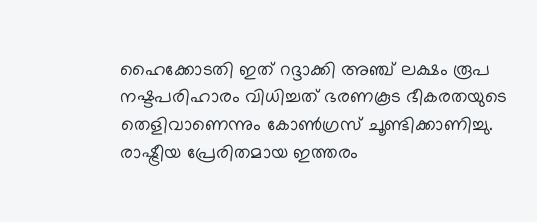ഹൈക്കോടതി ഇത് റദ്ദാക്കി അഞ്ച് ലക്ഷം രൂപ നഷ്ടപരിഹാരം വിധിച്ചത് ഭരണകൂട ഭീകരതയുടെ തെളിവാണെന്നും കോൺഗ്രസ് ചൂണ്ടിക്കാണിച്ചു. രാഷ്ട്രീയ പ്രേരിതമായ ഇത്തരം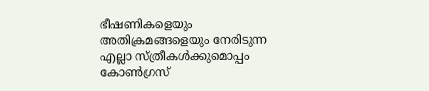ഭീഷണികളെയും അതിക്രമങ്ങളെയും നേരിടുന്ന എല്ലാ സ്ത്രീകൾക്കുമൊപ്പം കോൺഗ്രസ്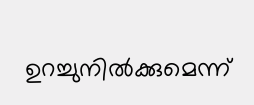ഉറച്ചുനിൽക്കുമെന്ന്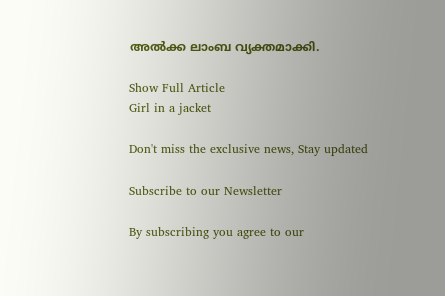അൽക്ക ലാംബ വ്യക്തമാക്കി.

Show Full Article
Girl in a jacket

Don't miss the exclusive news, Stay updated

Subscribe to our Newsletter

By subscribing you agree to our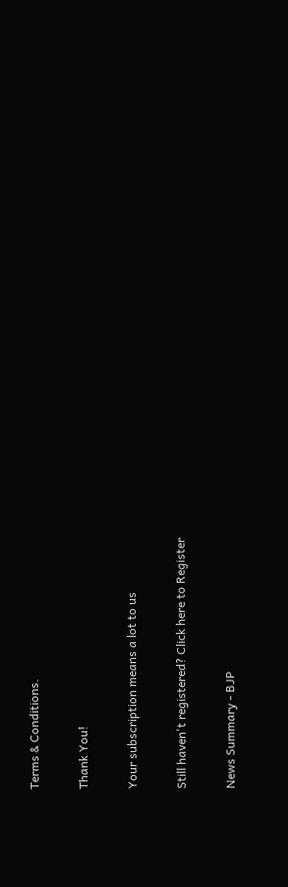Terms & Conditions.

Thank You!

Your subscription means a lot to us

Still haven't registered? Click here to Register

News Summary - BJP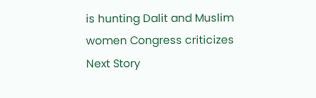is hunting Dalit and Muslim women Congress criticizes
Next Story